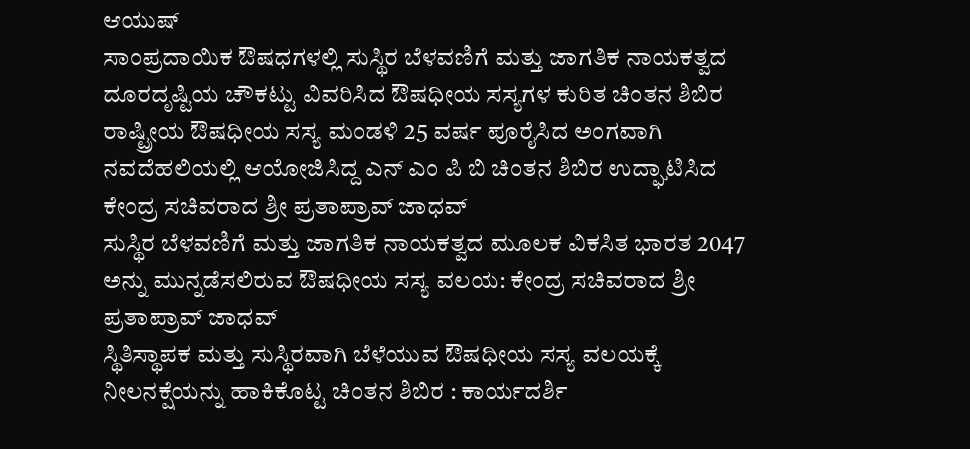ಆಯುಷ್
ಸಾಂಪ್ರದಾಯಿಕ ಔಷಧಗಳಲ್ಲಿ ಸುಸ್ಥಿರ ಬೆಳವಣಿಗೆ ಮತ್ತು ಜಾಗತಿಕ ನಾಯಕತ್ವದ ದೂರದೃಷ್ಟಿಯ ಚೌಕಟ್ಟು ವಿವರಿಸಿದ ಔಷಧೀಯ ಸಸ್ಯಗಳ ಕುರಿತ ಚಿಂತನ ಶಿಬಿರ
ರಾಷ್ಟ್ರೀಯ ಔಷಧೀಯ ಸಸ್ಯ ಮಂಡಳಿ 25 ವರ್ಷ ಪೂರೈಸಿದ ಅಂಗವಾಗಿ ನವದೆಹಲಿಯಲ್ಲಿ ಆಯೋಜಿಸಿದ್ದ ಎನ್ ಎಂ ಪಿ ಬಿ ಚಿಂತನ ಶಿಬಿರ ಉದ್ಘಾಟಿಸಿದ ಕೇಂದ್ರ ಸಚಿವರಾದ ಶ್ರೀ ಪ್ರತಾಪ್ರಾವ್ ಜಾಧವ್
ಸುಸ್ಥಿರ ಬೆಳವಣಿಗೆ ಮತ್ತು ಜಾಗತಿಕ ನಾಯಕತ್ವದ ಮೂಲಕ ವಿಕಸಿತ ಭಾರತ 2047 ಅನ್ನು ಮುನ್ನಡೆಸಲಿರುವ ಔಷಧೀಯ ಸಸ್ಯ ವಲಯ: ಕೇಂದ್ರ ಸಚಿವರಾದ ಶ್ರೀ ಪ್ರತಾಪ್ರಾವ್ ಜಾಧವ್
ಸ್ಥಿತಿಸ್ಥಾಪಕ ಮತ್ತು ಸುಸ್ಥಿರವಾಗಿ ಬೆಳೆಯುವ ಔಷಧೀಯ ಸಸ್ಯ ವಲಯಕ್ಕೆ ನೀಲನಕ್ಷೆಯನ್ನು ಹಾಕಿಕೊಟ್ಟ ಚಿಂತನ ಶಿಬಿರ : ಕಾರ್ಯದರ್ಶಿ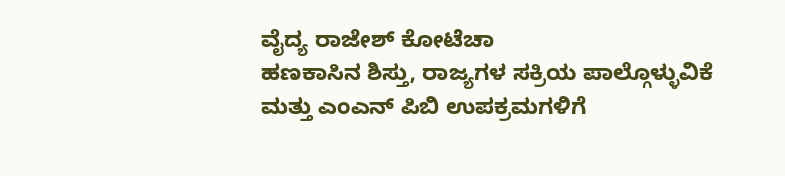ವೈದ್ಯ ರಾಜೇಶ್ ಕೋಟೆಚಾ
ಹಣಕಾಸಿನ ಶಿಸ್ತು, ರಾಜ್ಯಗಳ ಸಕ್ರಿಯ ಪಾಲ್ಗೊಳ್ಳುವಿಕೆ ಮತ್ತು ಎಂಎನ್ ಪಿಬಿ ಉಪಕ್ರಮಗಳಿಗೆ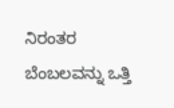ನಿರಂತರ ಬೆಂಬಲವನ್ನು ಒತ್ತಿ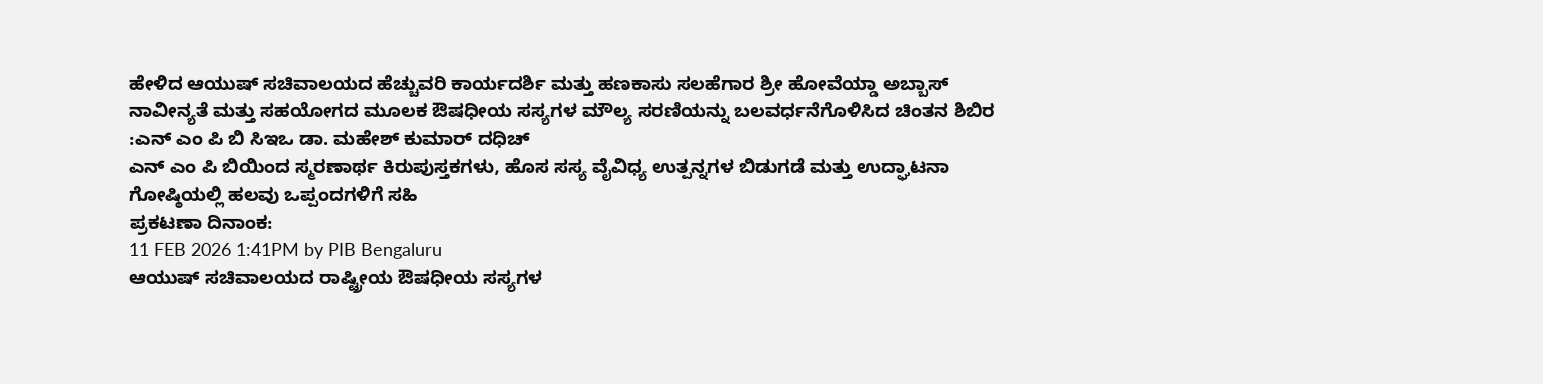ಹೇಳಿದ ಆಯುಷ್ ಸಚಿವಾಲಯದ ಹೆಚ್ಚುವರಿ ಕಾರ್ಯದರ್ಶಿ ಮತ್ತು ಹಣಕಾಸು ಸಲಹೆಗಾರ ಶ್ರೀ ಹೋವೆಯ್ಡಾ ಅಬ್ಬಾಸ್
ನಾವೀನ್ಯತೆ ಮತ್ತು ಸಹಯೋಗದ ಮೂಲಕ ಔಷಧೀಯ ಸಸ್ಯಗಳ ಮೌಲ್ಯ ಸರಣಿಯನ್ನು ಬಲವರ್ಧನೆಗೊಳಿಸಿದ ಚಿಂತನ ಶಿಬಿರ :ಎನ್ ಎಂ ಪಿ ಬಿ ಸಿಇಒ ಡಾ. ಮಹೇಶ್ ಕುಮಾರ್ ದಧಿಚ್
ಎನ್ ಎಂ ಪಿ ಬಿಯಿಂದ ಸ್ಮರಣಾರ್ಥ ಕಿರುಪುಸ್ತಕಗಳು, ಹೊಸ ಸಸ್ಯ ವೈವಿಧ್ಯ ಉತ್ಪನ್ನಗಳ ಬಿಡುಗಡೆ ಮತ್ತು ಉದ್ಘಾಟನಾ ಗೋಷ್ಠಿಯಲ್ಲಿ ಹಲವು ಒಪ್ಪಂದಗಳಿಗೆ ಸಹಿ
ಪ್ರಕಟಣಾ ದಿನಾಂಕ:
11 FEB 2026 1:41PM by PIB Bengaluru
ಆಯುಷ್ ಸಚಿವಾಲಯದ ರಾಷ್ಟ್ರೀಯ ಔಷಧೀಯ ಸಸ್ಯಗಳ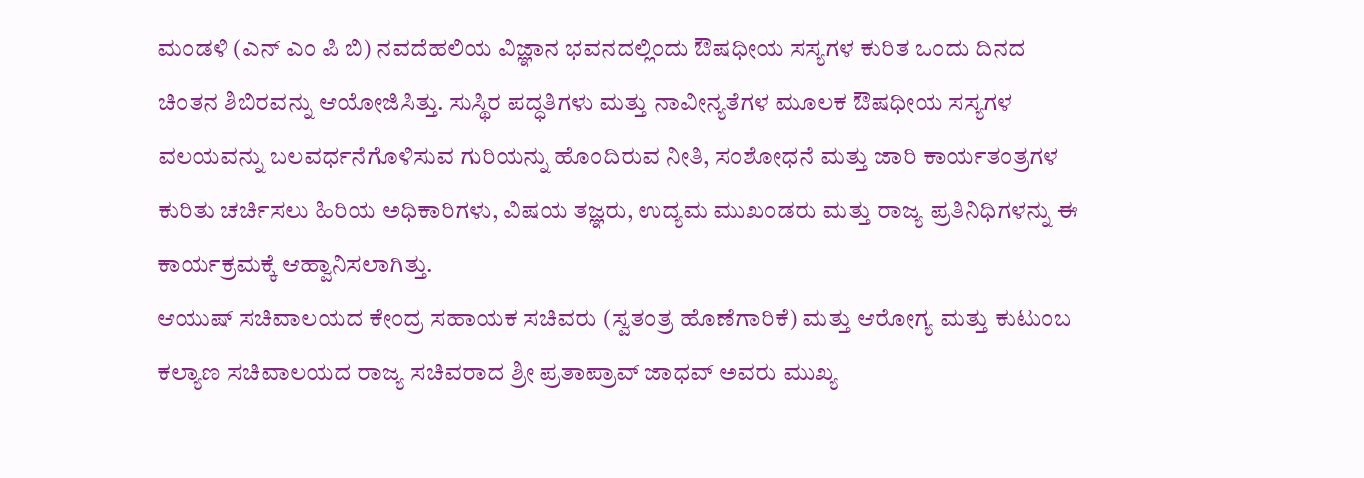ಮಂಡಳಿ (ಎನ್ ಎಂ ಪಿ ಬಿ) ನವದೆಹಲಿಯ ವಿಜ್ಞಾನ ಭವನದಲ್ಲಿಂದು ಔಷಧೀಯ ಸಸ್ಯಗಳ ಕುರಿತ ಒಂದು ದಿನದ ಚಿಂತನ ಶಿಬಿರವನ್ನು ಆಯೋಜಿಸಿತ್ತು. ಸುಸ್ಥಿರ ಪದ್ಧತಿಗಳು ಮತ್ತು ನಾವೀನ್ಯತೆಗಳ ಮೂಲಕ ಔಷಧೀಯ ಸಸ್ಯಗಳ ವಲಯವನ್ನು ಬಲವರ್ಧನೆಗೊಳಿಸುವ ಗುರಿಯನ್ನು ಹೊಂದಿರುವ ನೀತಿ, ಸಂಶೋಧನೆ ಮತ್ತು ಜಾರಿ ಕಾರ್ಯತಂತ್ರಗಳ ಕುರಿತು ಚರ್ಚಿಸಲು ಹಿರಿಯ ಅಧಿಕಾರಿಗಳು, ವಿಷಯ ತಜ್ಞರು, ಉದ್ಯಮ ಮುಖಂಡರು ಮತ್ತು ರಾಜ್ಯ ಪ್ರತಿನಿಧಿಗಳನ್ನು ಈ ಕಾರ್ಯಕ್ರಮಕ್ಕೆ ಆಹ್ವಾನಿಸಲಾಗಿತ್ತು.
ಆಯುಷ್ ಸಚಿವಾಲಯದ ಕೇಂದ್ರ ಸಹಾಯಕ ಸಚಿವರು (ಸ್ವತಂತ್ರ ಹೊಣೆಗಾರಿಕೆ) ಮತ್ತು ಆರೋಗ್ಯ ಮತ್ತು ಕುಟುಂಬ ಕಲ್ಯಾಣ ಸಚಿವಾಲಯದ ರಾಜ್ಯ ಸಚಿವರಾದ ಶ್ರೀ ಪ್ರತಾಪ್ರಾವ್ ಜಾಧವ್ ಅವರು ಮುಖ್ಯ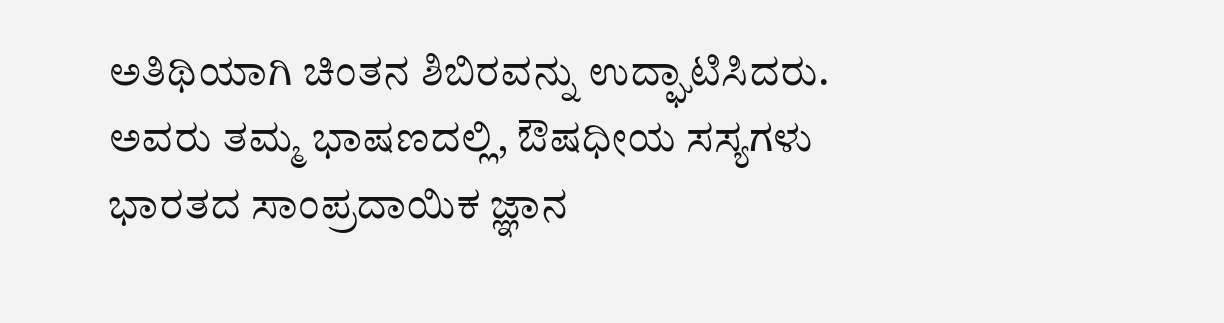ಅತಿಥಿಯಾಗಿ ಚಿಂತನ ಶಿಬಿರವನ್ನು ಉದ್ಘಾಟಿಸಿದರು. ಅವರು ತಮ್ಮ ಭಾಷಣದಲ್ಲಿ, ಔಷಧೀಯ ಸಸ್ಯಗಳು ಭಾರತದ ಸಾಂಪ್ರದಾಯಿಕ ಜ್ಞಾನ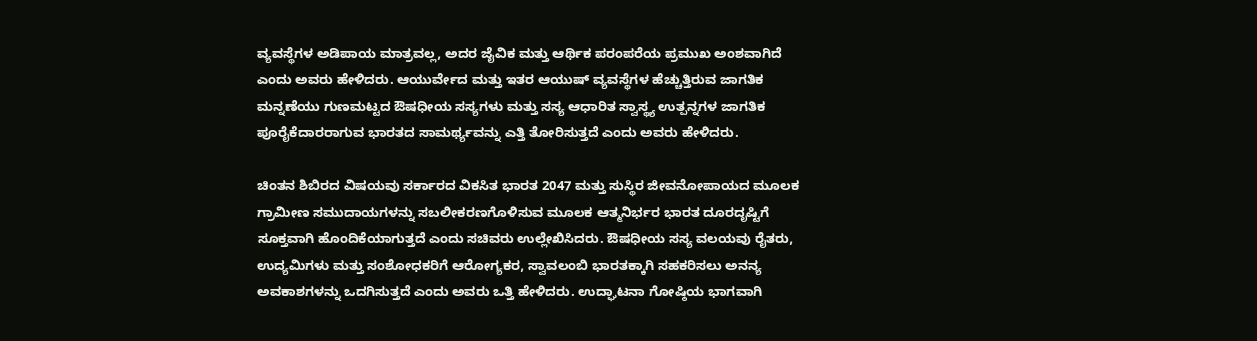ವ್ಯವಸ್ಥೆಗಳ ಅಡಿಪಾಯ ಮಾತ್ರವಲ್ಲ, ಅದರ ಜೈವಿಕ ಮತ್ತು ಆರ್ಥಿಕ ಪರಂಪರೆಯ ಪ್ರಮುಖ ಅಂಶವಾಗಿದೆ ಎಂದು ಅವರು ಹೇಳಿದರು. ಆಯುರ್ವೇದ ಮತ್ತು ಇತರ ಆಯುಷ್ ವ್ಯವಸ್ಥೆಗಳ ಹೆಚ್ಚುತ್ತಿರುವ ಜಾಗತಿಕ ಮನ್ನಣೆಯು ಗುಣಮಟ್ಟದ ಔಷಧೀಯ ಸಸ್ಯಗಳು ಮತ್ತು ಸಸ್ಯ ಆಧಾರಿತ ಸ್ವಾಸ್ಥ್ಯ ಉತ್ಪನ್ನಗಳ ಜಾಗತಿಕ ಪೂರೈಕೆದಾರರಾಗುವ ಭಾರತದ ಸಾಮರ್ಥ್ಯವನ್ನು ಎತ್ತಿ ತೋರಿಸುತ್ತದೆ ಎಂದು ಅವರು ಹೇಳಿದರು.

ಚಿಂತನ ಶಿಬಿರದ ವಿಷಯವು ಸರ್ಕಾರದ ವಿಕಸಿತ ಭಾರತ 2047 ಮತ್ತು ಸುಸ್ಥಿರ ಜೀವನೋಪಾಯದ ಮೂಲಕ ಗ್ರಾಮೀಣ ಸಮುದಾಯಗಳನ್ನು ಸಬಲೀಕರಣಗೊಳಿಸುವ ಮೂಲಕ ಆತ್ಮನಿರ್ಭರ ಭಾರತ ದೂರದೃಷ್ಟಿಗೆ ಸೂಕ್ತವಾಗಿ ಹೊಂದಿಕೆಯಾಗುತ್ತದೆ ಎಂದು ಸಚಿವರು ಉಲ್ಲೇಖಿಸಿದರು. ಔಷಧೀಯ ಸಸ್ಯ ವಲಯವು ರೈತರು, ಉದ್ಯಮಿಗಳು ಮತ್ತು ಸಂಶೋಧಕರಿಗೆ ಆರೋಗ್ಯಕರ, ಸ್ವಾವಲಂಬಿ ಭಾರತಕ್ಕಾಗಿ ಸಹಕರಿಸಲು ಅನನ್ಯ ಅವಕಾಶಗಳನ್ನು ಒದಗಿಸುತ್ತದೆ ಎಂದು ಅವರು ಒತ್ತಿ ಹೇಳಿದರು. ಉದ್ಘಾಟನಾ ಗೋಷ್ಠಿಯ ಭಾಗವಾಗಿ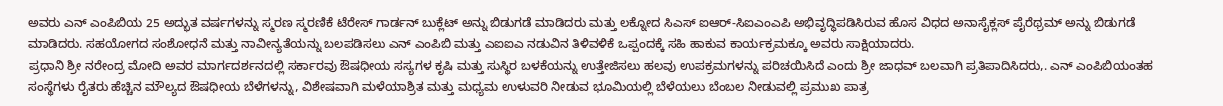ಅವರು ಎನ್ ಎಂಪಿಬಿಯ 25 ಅದ್ಭುತ ವರ್ಷಗಳನ್ನು ಸ್ಮರಣ ಸ್ಮರಣಿಕೆ ಟೆರೇಸ್ ಗಾರ್ಡನ್ ಬುಕ್ಲೆಟ್ ಅನ್ನು ಬಿಡುಗಡೆ ಮಾಡಿದರು ಮತ್ತು ಲಕ್ನೋದ ಸಿಎಸ್ ಐಆರ್-ಸಿಐಎಂಎಪಿ ಅಭಿವೃದ್ಧಿಪಡಿಸಿರುವ ಹೊಸ ವಿಧದ ಅನಾಸೈಕ್ಲಸ್ ಪೈರೆಥ್ರಮ್ ಅನ್ನು ಬಿಡುಗಡೆ ಮಾಡಿದರು. ಸಹಯೋಗದ ಸಂಶೋಧನೆ ಮತ್ತು ನಾವೀನ್ಯತೆಯನ್ನು ಬಲಪಡಿಸಲು ಎನ್ ಎಂಪಿಬಿ ಮತ್ತು ಎಐಐಎ ನಡುವಿನ ತಿಳಿವಳಿಕೆ ಒಪ್ಪಂದಕ್ಕೆ ಸಹಿ ಹಾಕುವ ಕಾರ್ಯಕ್ರಮಕ್ಕೂ ಅವರು ಸಾಕ್ಷಿಯಾದರು.
ಪ್ರಧಾನಿ ಶ್ರೀ ನರೇಂದ್ರ ಮೋದಿ ಅವರ ಮಾರ್ಗದರ್ಶನದಲ್ಲಿ ಸರ್ಕಾರವು ಔಷಧೀಯ ಸಸ್ಯಗಳ ಕೃಷಿ ಮತ್ತು ಸುಸ್ಥಿರ ಬಳಕೆಯನ್ನು ಉತ್ತೇಜಿಸಲು ಹಲವು ಉಪಕ್ರಮಗಳನ್ನು ಪರಿಚಯಿಸಿದೆ ಎಂದು ಶ್ರೀ ಜಾಧವ್ ಬಲವಾಗಿ ಪ್ರತಿಪಾದಿಸಿದರು,. ಎನ್ ಎಂಪಿಬಿಯಂತಹ ಸಂಸ್ಥೆಗಳು ರೈತರು ಹೆಚ್ಚಿನ ಮೌಲ್ಯದ ಔಷಧೀಯ ಬೆಳೆಗಳನ್ನು, ವಿಶೇಷವಾಗಿ ಮಳೆಯಾಶ್ರಿತ ಮತ್ತು ಮಧ್ಯಮ ಉಳುವರಿ ನೀಡುವ ಭೂಮಿಯಲ್ಲಿ ಬೆಳೆಯಲು ಬೆಂಬಲ ನೀಡುವಲ್ಲಿ ಪ್ರಮುಖ ಪಾತ್ರ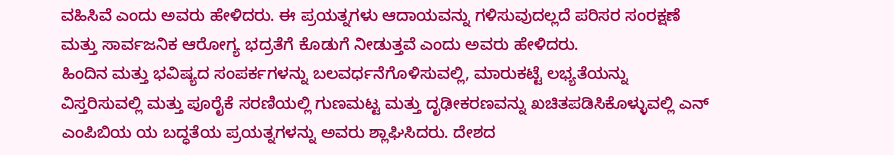ವಹಿಸಿವೆ ಎಂದು ಅವರು ಹೇಳಿದರು. ಈ ಪ್ರಯತ್ನಗಳು ಆದಾಯವನ್ನು ಗಳಿಸುವುದಲ್ಲದೆ ಪರಿಸರ ಸಂರಕ್ಷಣೆ ಮತ್ತು ಸಾರ್ವಜನಿಕ ಆರೋಗ್ಯ ಭದ್ರತೆಗೆ ಕೊಡುಗೆ ನೀಡುತ್ತವೆ ಎಂದು ಅವರು ಹೇಳಿದರು.
ಹಿಂದಿನ ಮತ್ತು ಭವಿಷ್ಯದ ಸಂಪರ್ಕಗಳನ್ನು ಬಲವರ್ಧನೆಗೊಳಿಸುವಲ್ಲಿ, ಮಾರುಕಟ್ಟೆ ಲಭ್ಯತೆಯನ್ನು ವಿಸ್ತರಿಸುವಲ್ಲಿ ಮತ್ತು ಪೂರೈಕೆ ಸರಣಿಯಲ್ಲಿ ಗುಣಮಟ್ಟ ಮತ್ತು ದೃಢೀಕರಣವನ್ನು ಖಚಿತಪಡಿಸಿಕೊಳ್ಳುವಲ್ಲಿ ಎನ್ ಎಂಪಿಬಿಯ ಯ ಬದ್ಧತೆಯ ಪ್ರಯತ್ನಗಳನ್ನು ಅವರು ಶ್ಲಾಘಿಸಿದರು. ದೇಶದ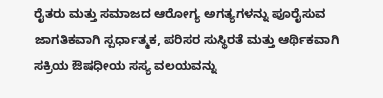ರೈತರು ಮತ್ತು ಸಮಾಜದ ಆರೋಗ್ಯ ಅಗತ್ಯಗಳನ್ನು ಪೂರೈಸುವ ಜಾಗತಿಕವಾಗಿ ಸ್ಪರ್ಧಾತ್ಮಕ, ಪರಿಸರ ಸುಸ್ಥಿರತೆ ಮತ್ತು ಆರ್ಥಿಕವಾಗಿ ಸಕ್ರಿಯ ಔಷಧೀಯ ಸಸ್ಯ ವಲಯವನ್ನು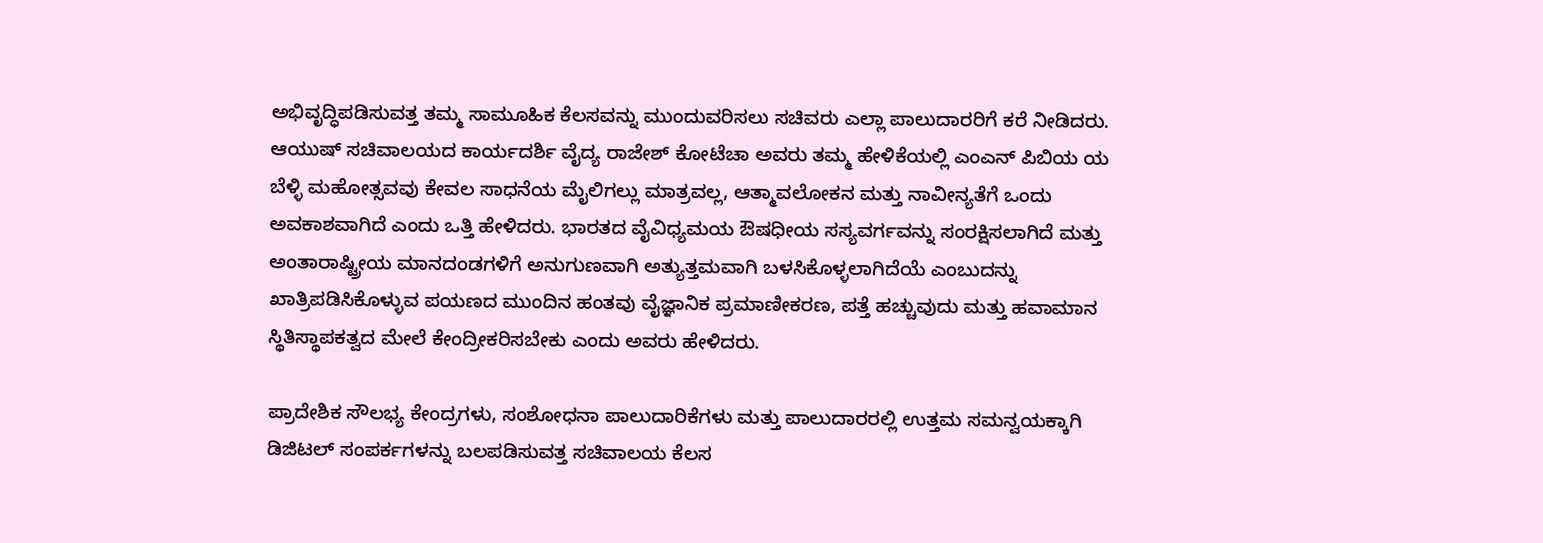ಅಭಿವೃದ್ಧಿಪಡಿಸುವತ್ತ ತಮ್ಮ ಸಾಮೂಹಿಕ ಕೆಲಸವನ್ನು ಮುಂದುವರಿಸಲು ಸಚಿವರು ಎಲ್ಲಾ ಪಾಲುದಾರರಿಗೆ ಕರೆ ನೀಡಿದರು.
ಆಯುಷ್ ಸಚಿವಾಲಯದ ಕಾರ್ಯದರ್ಶಿ ವೈದ್ಯ ರಾಜೇಶ್ ಕೋಟೆಚಾ ಅವರು ತಮ್ಮ ಹೇಳಿಕೆಯಲ್ಲಿ ಎಂಎನ್ ಪಿಬಿಯ ಯ ಬೆಳ್ಳಿ ಮಹೋತ್ಸವವು ಕೇವಲ ಸಾಧನೆಯ ಮೈಲಿಗಲ್ಲು ಮಾತ್ರವಲ್ಲ, ಆತ್ಮಾವಲೋಕನ ಮತ್ತು ನಾವೀನ್ಯತೆಗೆ ಒಂದು ಅವಕಾಶವಾಗಿದೆ ಎಂದು ಒತ್ತಿ ಹೇಳಿದರು. ಭಾರತದ ವೈವಿಧ್ಯಮಯ ಔಷಧೀಯ ಸಸ್ಯವರ್ಗವನ್ನು ಸಂರಕ್ಷಿಸಲಾಗಿದೆ ಮತ್ತು ಅಂತಾರಾಷ್ಟ್ರೀಯ ಮಾನದಂಡಗಳಿಗೆ ಅನುಗುಣವಾಗಿ ಅತ್ಯುತ್ತಮವಾಗಿ ಬಳಸಿಕೊಳ್ಳಲಾಗಿದೆಯೆ ಎಂಬುದನ್ನು ಖಾತ್ರಿಪಡಿಸಿಕೊಳ್ಳುವ ಪಯಣದ ಮುಂದಿನ ಹಂತವು ವೈಜ್ಞಾನಿಕ ಪ್ರಮಾಣೀಕರಣ, ಪತ್ತೆ ಹಚ್ಚುವುದು ಮತ್ತು ಹವಾಮಾನ ಸ್ಥಿತಿಸ್ಥಾಪಕತ್ವದ ಮೇಲೆ ಕೇಂದ್ರೀಕರಿಸಬೇಕು ಎಂದು ಅವರು ಹೇಳಿದರು.

ಪ್ರಾದೇಶಿಕ ಸೌಲಭ್ಯ ಕೇಂದ್ರಗಳು, ಸಂಶೋಧನಾ ಪಾಲುದಾರಿಕೆಗಳು ಮತ್ತು ಪಾಲುದಾರರಲ್ಲಿ ಉತ್ತಮ ಸಮನ್ವಯಕ್ಕಾಗಿ ಡಿಜಿಟಲ್ ಸಂಪರ್ಕಗಳನ್ನು ಬಲಪಡಿಸುವತ್ತ ಸಚಿವಾಲಯ ಕೆಲಸ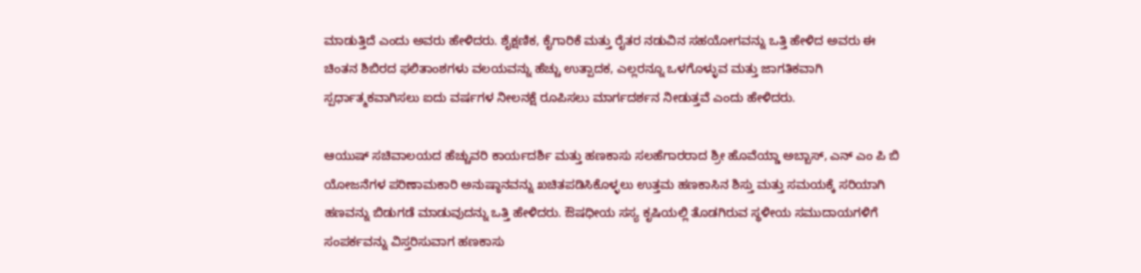ಮಾಡುತ್ತಿದೆ ಎಂದು ಅವರು ಹೇಳಿದರು. ಶೈಕ್ಷಣಿಕ, ಕೈಗಾರಿಕೆ ಮತ್ತು ರೈತರ ನಡುವಿನ ಸಹಯೋಗವನ್ನು ಒತ್ತಿ ಹೇಳಿದ ಅವರು ಈ ಚಿಂತನ ಶಿಬಿರದ ಫಲಿತಾಂಶಗಳು ವಲಯವನ್ನು ಹೆಚ್ಚು ಉತ್ಪಾದಕ, ಎಲ್ಲರನ್ನೂ ಒಳಗೊಳ್ಳುವ ಮತ್ತು ಜಾಗತಿಕವಾಗಿ ಸ್ಪರ್ಧಾತ್ಮಕವಾಗಿಸಲು ಐದು ವರ್ಷಗಳ ನೀಲನಕ್ಷೆ ರೂಪಿಸಲು ಮಾರ್ಗದರ್ಶನ ನೀಡುತ್ತವೆ ಎಂದು ಹೇಳಿದರು.

ಆಯುಷ್ ಸಚಿವಾಲಯದ ಹೆಚ್ಚುವರಿ ಕಾರ್ಯದರ್ಶಿ ಮತ್ತು ಹಣಕಾಸು ಸಲಹೆಗಾರರಾದ ಶ್ರೀ ಹೊವೆಯ್ಡಾ ಅಬ್ಬಾಸ್, ಎನ್ ಎಂ ಪಿ ಬಿ ಯೋಜನೆಗಳ ಪರಿಣಾಮಕಾರಿ ಅನುಷ್ಠಾನವನ್ನು ಖಚಿತಪಡಿಸಿಕೊಳ್ಳಲು ಉತ್ತಮ ಹಣಕಾಸಿನ ಶಿಸ್ತು ಮತ್ತು ಸಮಯಕ್ಕೆ ಸರಿಯಾಗಿ ಹಣವನ್ನು ಬಿಡುಗಡೆ ಮಾಡುವುದನ್ನು ಒತ್ತಿ ಹೇಳಿದರು. ಔಷಧೀಯ ಸಸ್ಯ ಕೃಷಿಯಲ್ಲಿ ತೊಡಗಿರುವ ಸ್ಥಳೀಯ ಸಮುದಾಯಗಳಿಗೆ ಸಂಪರ್ಕವನ್ನು ವಿಸ್ತರಿಸುವಾಗ ಹಣಕಾಸು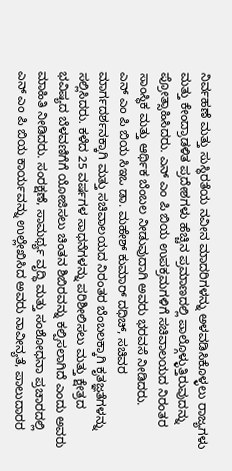ನಿರ್ವಹಣೆ ಮತ್ತು ಸುಸ್ಥಿರತೆಯ ನವೀನ ಮಾದರಿಗಳನ್ನು ಅಳವಡಿಸಿಕೊಳ್ಳಲು ರಾಜ್ಯಗಳು ಮತ್ತು ಕೇಂದ್ರಾಡಳಿತ ಪ್ರದೇಶಗಳು ಹೆಚ್ಚಿನ ಪ್ರಮಾಣದಲ್ಲಿ ಪಾಲ್ಗೊಳ್ಳುತ್ತಿರುವುದನ್ನು ಪ್ರೋತ್ಸಾಹಿಸಿದರು. ಎನ್ ಎಂ ಪಿ ಬಿಯ ಉಪಕ್ರಮಗಳಿಗೆ ಸಚಿವಾಲಯದ ನಿರಂತರ ಸಾಂಸ್ಥಿಕ ಮತ್ತು ಆರ್ಥಿಕ ಬೆಂಬಲ ನೀಡುವುದಾಗಿ ಅವರು ಭರವಸೆ ನೀಡಿದರು.
ಎನ್ ಎಂ ಪಿ ಬಿಯ ಸಿಇಒ ಡಾ. ಮಹೇಶ್ ಕುಮಾರ್ ದಧಿಚ್, ಸಚಿವರ ಮಾರ್ಗದರ್ಶನಕ್ಕಾಗಿ ಮತ್ತು ಸಚಿವಾಲಯದ ನಿರಂತರ ಬೆಂಬಲಕ್ಕಾಗಿ ಕೃತಜ್ಞತೆಗಳನ್ನು ಸಲ್ಲಿಸಿದರು. ಕಳೆದ 25 ವರ್ಷಗಳ ಸಾಧನೆಗಳನ್ನು ಪರಿಶೀಲಿಸಲು ಮತ್ತು ಕ್ಷೇತ್ರದ ಭವಿಷ್ಯದ ಬೆಳವಣಿಗೆಗೆ ಯೋಜಿಸಲು ಚಿಂತನ ಶಿಬಿರವನ್ನು ಕಲ್ಪಿಸಲಾಗಿದೆ ಎಂದು ಅವರು ಮಾಹಿತಿ ನೀಡಿದರು. ಸಂರಕ್ಷಣೆ, ಸಾಮರ್ಥ್ಯ ವೃದ್ಧಿ ಮತ್ತು ಸಂಶೋಧನಾ ಪ್ರಚಾರದಲ್ಲಿ ಎನ್ ಎಂ ಪಿ ಬಿಯ ಕಾರ್ಯವನ್ನು ಉಲ್ಲೇಖಿಸಿದ ಅವರು ನಾವೀನ್ಯತೆ, ಪಾಲುದಾರರ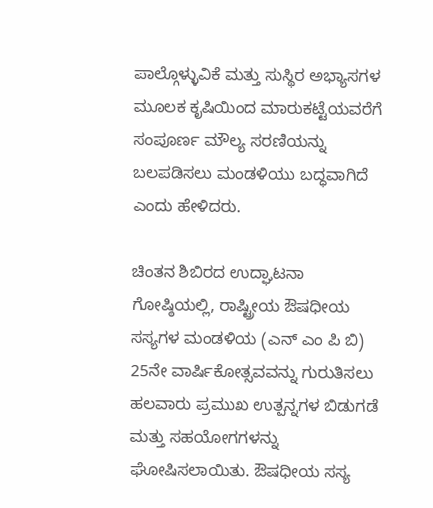ಪಾಲ್ಗೊಳ್ಳುವಿಕೆ ಮತ್ತು ಸುಸ್ಥಿರ ಅಭ್ಯಾಸಗಳ ಮೂಲಕ ಕೃಷಿಯಿಂದ ಮಾರುಕಟ್ಟೆಯವರೆಗೆ ಸಂಪೂರ್ಣ ಮೌಲ್ಯ ಸರಣಿಯನ್ನು ಬಲಪಡಿಸಲು ಮಂಡಳಿಯು ಬದ್ಧವಾಗಿದೆ ಎಂದು ಹೇಳಿದರು.

ಚಿಂತನ ಶಿಬಿರದ ಉದ್ಘಾಟನಾ ಗೋಷ್ಠಿಯಲ್ಲಿ, ರಾಷ್ಟ್ರೀಯ ಔಷಧೀಯ ಸಸ್ಯಗಳ ಮಂಡಳಿಯ (ಎನ್ ಎಂ ಪಿ ಬಿ) 25ನೇ ವಾರ್ಷಿಕೋತ್ಸವವನ್ನು ಗುರುತಿಸಲು ಹಲವಾರು ಪ್ರಮುಖ ಉತ್ಪನ್ನಗಳ ಬಿಡುಗಡೆ ಮತ್ತು ಸಹಯೋಗಗಳನ್ನು ಘೋಷಿಸಲಾಯಿತು. ಔಷಧೀಯ ಸಸ್ಯ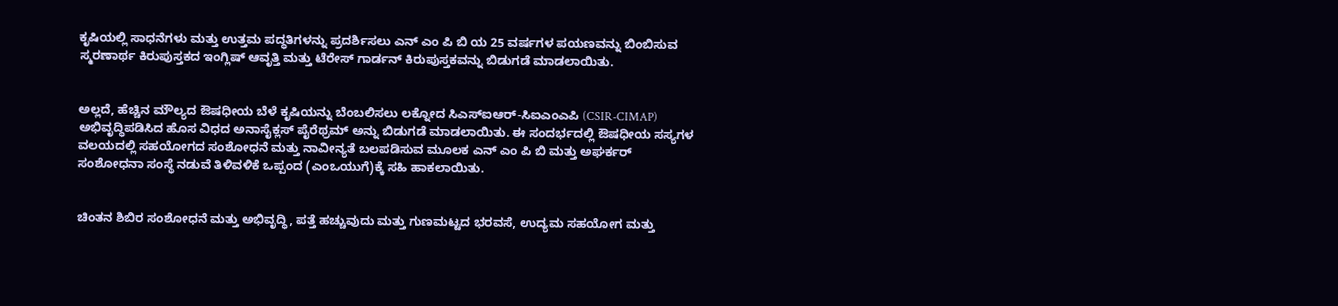ಕೃಷಿಯಲ್ಲಿ ಸಾಧನೆಗಳು ಮತ್ತು ಉತ್ತಮ ಪದ್ಧತಿಗಳನ್ನು ಪ್ರದರ್ಶಿಸಲು ಎನ್ ಎಂ ಪಿ ಬಿ ಯ 25 ವರ್ಷಗಳ ಪಯಣವನ್ನು ಬಿಂಬಿಸುವ ಸ್ಮರಣಾರ್ಥ ಕಿರುಪುಸ್ತಕದ ಇಂಗ್ಲಿಷ್ ಆವೃತ್ತಿ ಮತ್ತು ಟೆರೇಸ್ ಗಾರ್ಡನ್ ಕಿರುಪುಸ್ತಕವನ್ನು ಬಿಡುಗಡೆ ಮಾಡಲಾಯಿತು.


ಅಲ್ಲದೆ, ಹೆಚ್ಚಿನ ಮೌಲ್ಯದ ಔಷಧೀಯ ಬೆಳೆ ಕೃಷಿಯನ್ನು ಬೆಂಬಲಿಸಲು ಲಕ್ನೋದ ಸಿಎಸ್ಐಆರ್-ಸಿಐಎಂಎಪಿ (CSIR-CIMAP) ಅಭಿವೃದ್ಧಿಪಡಿಸಿದ ಹೊಸ ವಿಧದ ಅನಾಸೈಕ್ಲಸ್ ಪೈರೆಥ್ರಮ್ ಅನ್ನು ಬಿಡುಗಡೆ ಮಾಡಲಾಯಿತು. ಈ ಸಂದರ್ಭದಲ್ಲಿ ಔಷಧೀಯ ಸಸ್ಯಗಳ ವಲಯದಲ್ಲಿ ಸಹಯೋಗದ ಸಂಶೋಧನೆ ಮತ್ತು ನಾವೀನ್ಯತೆ ಬಲಪಡಿಸುವ ಮೂಲಕ ಎನ್ ಎಂ ಪಿ ಬಿ ಮತ್ತು ಅಘರ್ಕರ್ ಸಂಶೋಧನಾ ಸಂಸ್ಥೆ ನಡುವೆ ತಿಳಿವಳಿಕೆ ಒಪ್ಪಂದ (ಎಂಒಯುಗೆ)ಕ್ಕೆ ಸಹಿ ಹಾಕಲಾಯಿತು.


ಚಿಂತನ ಶಿಬಿರ ಸಂಶೋಧನೆ ಮತ್ತು ಅಭಿವೃದ್ಧಿ, ಪತ್ತೆ ಹಚ್ಚುವುದು ಮತ್ತು ಗುಣಮಟ್ಟದ ಭರವಸೆ, ಉದ್ಯಮ ಸಹಯೋಗ ಮತ್ತು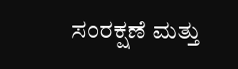ಸಂರಕ್ಷಣೆ ಮತ್ತು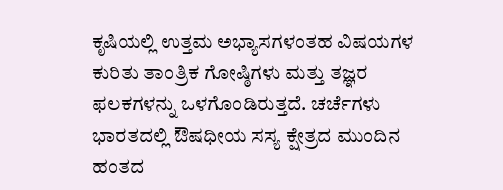ಕೃಷಿಯಲ್ಲಿ ಉತ್ತಮ ಅಭ್ಯಾಸಗಳಂತಹ ವಿಷಯಗಳ ಕುರಿತು ತಾಂತ್ರಿಕ ಗೋಷ್ಠಿಗಳು ಮತ್ತು ತಜ್ಞರ ಫಲಕಗಳನ್ನು ಒಳಗೊಂಡಿರುತ್ತದೆ. ಚರ್ಚೆಗಳು ಭಾರತದಲ್ಲಿ ಔಷಧೀಯ ಸಸ್ಯ ಕ್ಷೇತ್ರದ ಮುಂದಿನ ಹಂತದ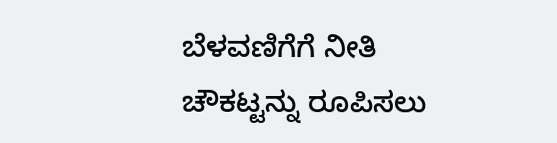ಬೆಳವಣಿಗೆಗೆ ನೀತಿ ಚೌಕಟ್ಟನ್ನು ರೂಪಿಸಲು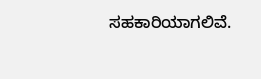ಸಹಕಾರಿಯಾಗಲಿವೆ.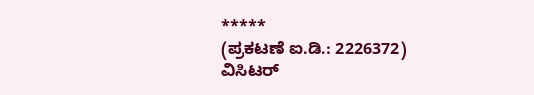*****
(ಪ್ರಕಟಣೆ ಐ.ಡಿ.: 2226372)
ವಿಸಿಟರ್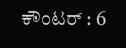ಕೌಂಟರ್ : 6